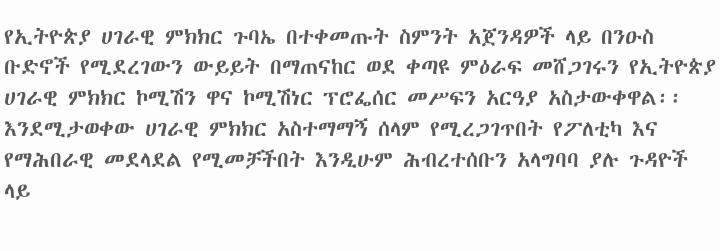የኢትዮጵያ ሀገራዊ ምክክር ጉባኤ በተቀመጡት ስምንት አጀንዳዎች ላይ በንዑስ ቡድኖች የሚደረገውን ውይይት በማጠናከር ወደ ቀጣዩ ምዕራፍ መሸጋገሩን የኢትዮጵያ ሀገራዊ ምክክር ኮሚሽን ዋና ኮሚሽነር ፕሮፌሰር መሥፍን አርዓያ አስታውቀዋል፡፡
እንደሚታወቀው ሀገራዊ ምክክር አስተማማኝ ሰላም የሚረጋገጥበት የፖለቲካ እና የማሕበራዊ መደላደል የሚመቻችበት እንዲሁም ሕብረተሰቡን አላግባባ ያሉ ጉዳዮች ላይ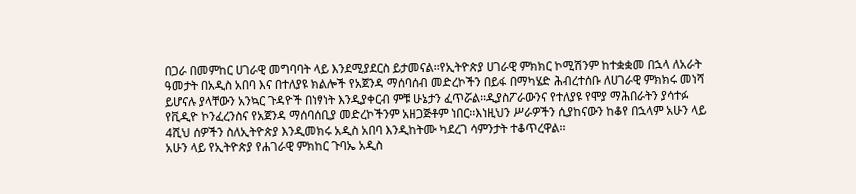በጋራ በመምከር ሀገራዊ መግባባት ላይ እንደሚያደርስ ይታመናል፡፡የኢትዮጵያ ሀገራዊ ምክክር ኮሚሽንም ከተቋቋመ በኋላ ለአራት ዓመታት በአዲስ አበባ እና በተለያዩ ክልሎች የአጀንዳ ማሰባሰብ መድረኮችን በይፋ በማካሄድ ሕብረተሰቡ ለሀገራዊ ምክክሩ መነሻ ይሆናሉ ያላቸውን አንኳር ጉዳዮች በነፃነት እንዲያቀርብ ምቹ ሁኔታን ፈጥሯል፡፡ዲያስፖራውንና የተለያዩ የሞያ ማሕበራትን ያሳተፉ የቪዲዮ ኮንፈረንስና የአጀንዳ ማሰባሰቢያ መድረኮችንም አዘጋጅቶም ነበር፡፡እነዚህን ሥራዎችን ሲያከናውን ከቆየ በኋላም አሁን ላይ 4ሺህ ሰዎችን ስለኢትዮጵያ እንዲመክሩ አዲስ አበባ እንዲከትሙ ካደረገ ሳምንታት ተቆጥረዋል፡፡
አሁን ላይ የኢትዮጵያ የሐገራዊ ምክከር ጉባኤ አዲስ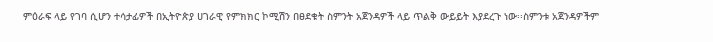ምዕራፍ ላይ የገባ ሲሆን ተሳታፊዎች በኢትዮጵያ ሀገራዊ የምክክር ኮሚሽን በፀደቁት ስምንት አጀንዳዎች ላይ ጥልቅ ውይይት እያደረጉ ነው፡፡ስምንቱ አጀንዳዎችም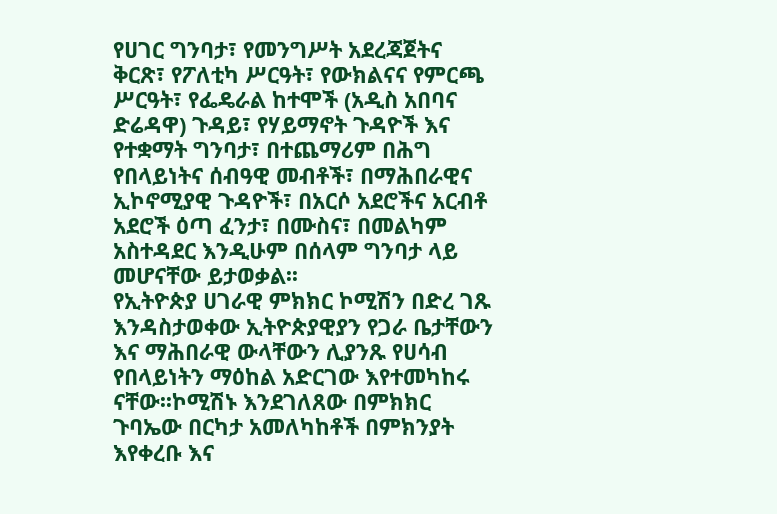የሀገር ግንባታ፣ የመንግሥት አደረጃጀትና ቅርጽ፣ የፖለቲካ ሥርዓት፣ የውክልናና የምርጫ ሥርዓት፣ የፌዴራል ከተሞች (አዲስ አበባና ድሬዳዋ) ጉዳይ፣ የሃይማኖት ጉዳዮች እና የተቋማት ግንባታ፣ በተጨማሪም በሕግ የበላይነትና ሰብዓዊ መብቶች፣ በማሕበራዊና ኢኮኖሚያዊ ጉዳዮች፣ በአርሶ አደሮችና አርብቶ አደሮች ዕጣ ፈንታ፣ በሙስና፣ በመልካም አስተዳደር እንዲሁም በሰላም ግንባታ ላይ መሆናቸው ይታወቃል፡፡
የኢትዮጵያ ሀገራዊ ምክክር ኮሚሽን በድረ ገጹ እንዳስታወቀው ኢትዮጵያዊያን የጋራ ቤታቸውን እና ማሕበራዊ ውላቸውን ሊያንጹ የሀሳብ የበላይነትን ማዕከል አድርገው እየተመካከሩ ናቸው፡፡ኮሚሽኑ እንደገለጸው በምክክር ጉባኤው በርካታ አመለካከቶች በምክንያት እየቀረቡ እና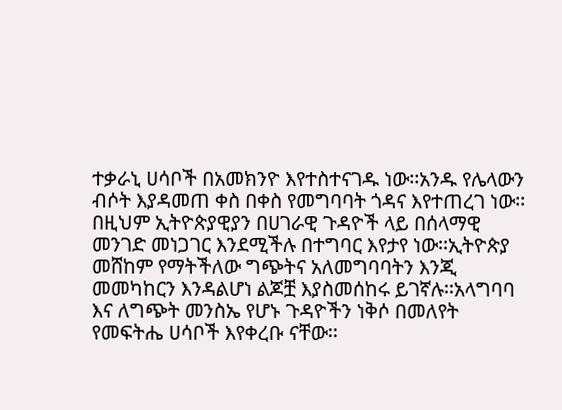ተቃራኒ ሀሳቦች በአመክንዮ እየተስተናገዱ ነው፡፡አንዱ የሌላውን ብሶት እያዳመጠ ቀስ በቀስ የመግባባት ጎዳና እየተጠረገ ነው፡፡በዚህም ኢትዮጵያዊያን በሀገራዊ ጉዳዮች ላይ በሰላማዊ መንገድ መነጋገር እንደሚችሉ በተግባር እየታየ ነው፡፡ኢትዮጵያ መሸከም የማትችለው ግጭትና አለመግባባትን እንጂ መመካከርን እንዳልሆነ ልጆቿ እያስመሰከሩ ይገኛሉ፡፡አላግባባ እና ለግጭት መንስኤ የሆኑ ጉዳዮችን ነቅሶ በመለየት የመፍትሔ ሀሳቦች እየቀረቡ ናቸው፡፡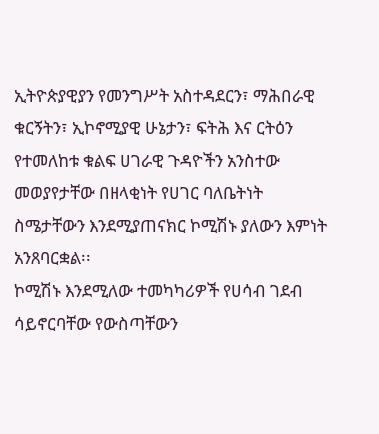ኢትዮጵያዊያን የመንግሥት አስተዳደርን፣ ማሕበራዊ ቁርኝትን፣ ኢኮኖሚያዊ ሁኔታን፣ ፍትሕ እና ርትዕን የተመለከቱ ቁልፍ ሀገራዊ ጉዳዮችን አንስተው መወያየታቸው በዘላቂነት የሀገር ባለቤትነት ስሜታቸውን እንደሚያጠናክር ኮሚሽኑ ያለውን እምነት አንጸባርቋል፡፡
ኮሚሽኑ እንደሚለው ተመካካሪዎች የሀሳብ ገደብ ሳይኖርባቸው የውስጣቸውን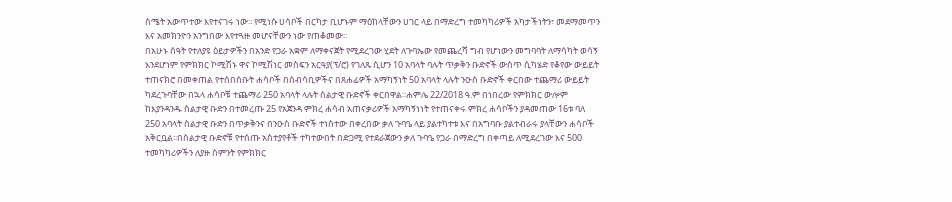ስሜት አውጥተው እየተናገሩ ነው፡፡ የሚነሱ ሀሳቦች በርካታ ቢሆኑም ማዕከላቸውን ሀገር ላይ በማድረግ ተመካካሪዎች አካታችነትን፣ መደማመጥን እና አመክንዮን አንግበው እየተጓዙ መሆናቸውን ነው የጠቆመው፡፡
በአሁኑ ሰዓት የተለያዩ ዕይታዎችን በአንድ የጋራ አቋም ለማቀናጀት የሚደረገው ሂደት ለጉባኤው የመጨረሻ ግብ የሆነውን መግባባት ለማሳካት ወሳኝ እንደሆነም የምክክር ኮሚሽኑ ዋና ኮሚሽነር መስፍን አርዓያ(ፕ/ሮ) የገለጹ ሲሆን 10 አባላት ባሉት ጥቃቅን ቡድኖች ውስጥ ሲካሄድ የቆየው ውይይት ተጠናክሮ በመቀጠል የተሰበሰቡት ሐሳቦች በሰብሳቢዎችና በጸሐፊዎች አማካኝነት 50 አባላት ላሉት ንዑስ ቡድኖች ቀርበው ተጨማሪ ውይይት ካደረጉባቸው በኋላ ሐሳቦቹ ተጨማሪ 250 አባላት ላሉት ስልታዊ ቡድኖች ቀርበዋል፡፡ሐምሌ 22/2018 ዓ.ም በነበረው የምክክር ውሎም ከእያንዳንዱ ስልታዊ ቡድን በተመረጡ 25 የአጀንዳ ምክረ ሐሳብ አጠናቃሪዎች አማካኝነነት የተጠናቀሩ ምክረ ሐሳቦችን ያዳመጠው 16ቱ ባለ 250 አባላት ስልታዊ ቡድን በጥቃቅንና በንዑስ ቡድኖች ተነስተው በቀረበው ቃለ ጉባዔ ላይ ያልተካተቱ እና በአግባቡ ያልተብራሩ ያላቸውን ሐሳቦች አቅርቧል፡፡በስልታዊ ቡድኖቹ የተሰጡ አስተያየቶች ተካተውበት በድጋሚ የተደራጀውን ቃለ ጉባዔ የጋራ በማድረግ በቀጣይ ለሚደረገው እና 500 ተመካካሪዎችን ለያዙ ስምንት የምክክር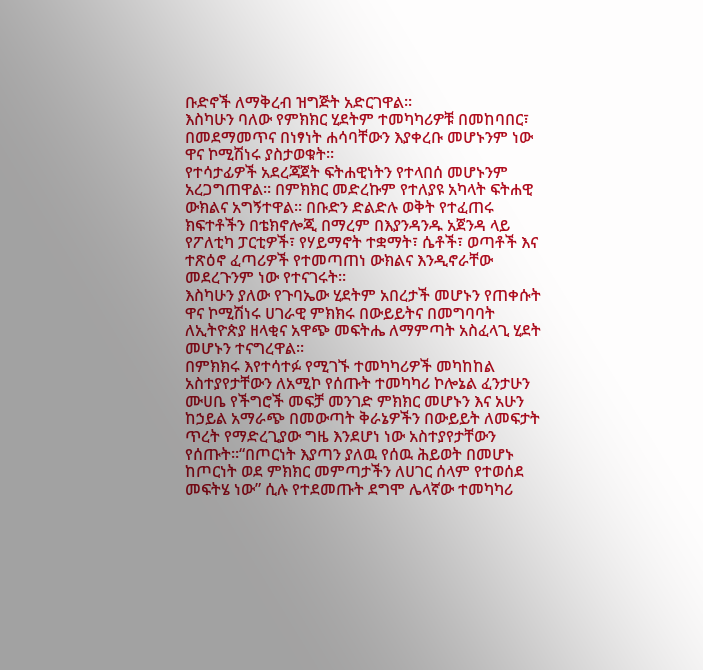ቡድኖች ለማቅረብ ዝግጅት አድርገዋል፡፡
እስካሁን ባለው የምክክር ሂደትም ተመካካሪዎቹ በመከባበር፣ በመደማመጥና በነፃነት ሐሳባቸውን እያቀረቡ መሆኑንም ነው ዋና ኮሚሽነሩ ያስታወቁት፡፡
የተሳታፊዎች አደረጃጀት ፍትሐዊነትን የተላበሰ መሆኑንም አረጋግጠዋል፡፡ በምክክር መድረኩም የተለያዩ አካላት ፍትሐዊ ውክልና አግኝተዋል፡፡ በቡድን ድልድሉ ወቅት የተፈጠሩ ክፍተቶችን በቴክኖሎጂ በማረም በእያንዳንዱ አጀንዳ ላይ የፖለቲካ ፓርቲዎች፣ የሃይማኖት ተቋማት፣ ሴቶች፣ ወጣቶች እና ተጽዕኖ ፈጣሪዎች የተመጣጠነ ውክልና እንዲኖራቸው መደረጉንም ነው የተናገሩት፡፡
እስካሁን ያለው የጉባኤው ሂደትም አበረታች መሆኑን የጠቀሱት ዋና ኮሚሽነሩ ሀገራዊ ምክክሩ በውይይትና በመግባባት ለኢትዮጵያ ዘላቂና አዋጭ መፍትሔ ለማምጣት አስፈላጊ ሂደት መሆኑን ተናግረዋል፡፡
በምክክሩ እየተሳተፉ የሚገኙ ተመካካሪዎች መካከከል አስተያየታቸውን ለአሚኮ የሰጡት ተመካካሪ ኮሎኔል ፈንታሁን ሙሀቤ የችግሮች መፍቻ መንገድ ምክክር መሆኑን እና አሁን ከኃይል አማራጭ በመውጣት ቅራኔዎችን በውይይት ለመፍታት ጥረት የማድረጊያው ግዜ እንደሆነ ነው አስተያየታቸውን የሰጡት፡፡“በጦርነት እያጣን ያለዉ የሰዉ ሕይወት በመሆኑ ከጦርነት ወደ ምክክር መምጣታችን ለሀገር ሰላም የተወሰደ መፍትሄ ነው” ሲሉ የተደመጡት ደግሞ ሌላኛው ተመካካሪ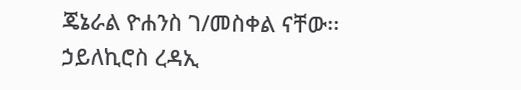ጄኔራል ዮሐንስ ገ/መስቀል ናቸው፡፡
ኃይለኪሮስ ረዳኢ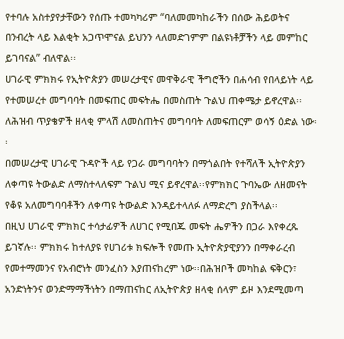የተባሉ አስተያየታቸውን የሰጡ ተመካካሪም “ባለመመካከራችን በሰው ሕይወትና በንብረት ላይ እልቂት አጋጥሞናል ይህንን ላለመድገምም በልዩነቶቻችን ላይ መምከር ይገባናል” ብለዋል፡፡
ሀገራዊ ምክክሩ የኢትዮጵያን መሠረታዊና መዋቅራዊ ችግሮችን በሐሳብ የበላይነት ላይ የተመሠረተ መግባባት በመፍጠር መፍትሔ በመስጠት ጉልህ ጠቀሜታ ይኖረዋል፡፡ ለሕዝብ ጥያቄዎች ዘላቂ ምላሽ ለመስጠትና መግባባት ለመፍጠርም ወሳኝ ዕድል ነው፡፡
በመሠረታዊ ሀገራዊ ጉዳዮች ላይ የጋራ መግባባትን በማጎልበት የተሻለች ኢትዮጵያን ለቀጣዩ ትውልድ ለማስተላለፍም ጉልህ ሚና ይኖረዋል፡፡የምክክር ጉባኤው ለዘመናት የቆዩ አለመግባባቶችን ለቀጣዩ ትውልድ እንዳይተላለፉ ለማድረግ ያስችላል፡፡
በዚህ ሀገራዊ ምክክር ተሳታፊዎች ለሀገር የሚበጁ መፍት ሔዎችን በጋራ እየቀረጹ ይገኛሉ፡፡ ምክክሩ ከተለያዩ የሀገሪቱ ክፍሎች የመጡ ኢትዮጵያዊያንን በማቀራረብ የመተማመንና የአብሮነት መንፈስን እያጠናከረም ነው፡፡በሕዝቦች መካከል ፍቅርን፣ አንድነትንና ወንድማማችነትን በማጠናከር ለኢትዮጵያ ዘላቂ ሰላም ይዞ እንደሚመጣ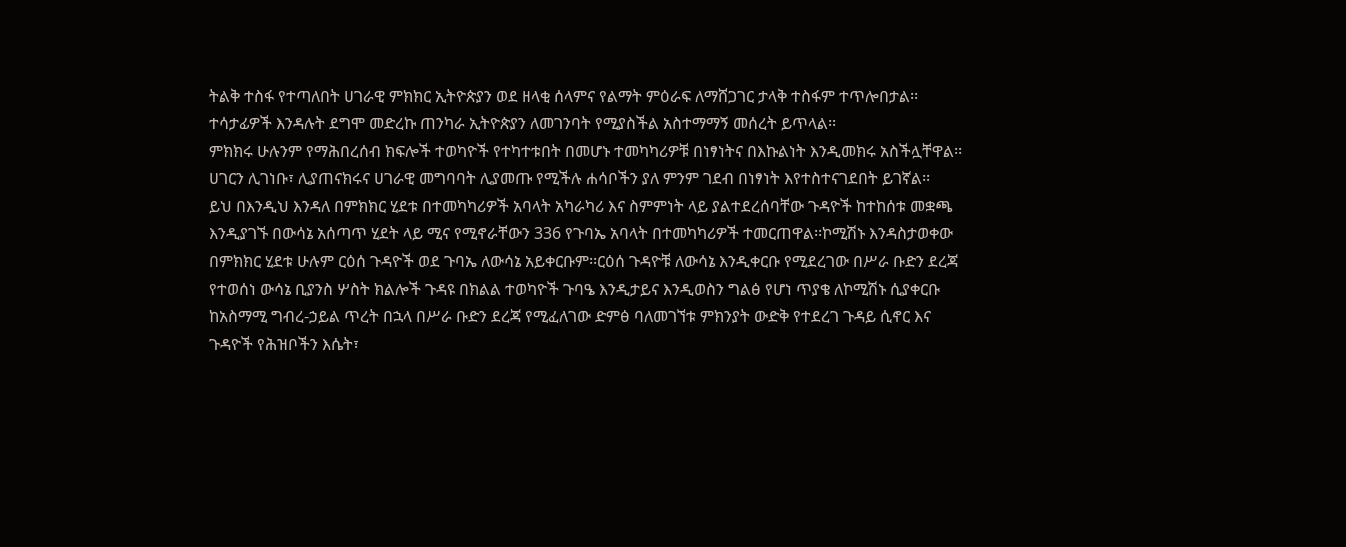ትልቅ ተስፋ የተጣለበት ሀገራዊ ምክክር ኢትዮጵያን ወደ ዘላቂ ሰላምና የልማት ምዕራፍ ለማሸጋገር ታላቅ ተስፋም ተጥሎበታል፡፡ተሳታፊዎች እንዳሉት ደግሞ መድረኩ ጠንካራ ኢትዮጵያን ለመገንባት የሚያስችል አስተማማኝ መሰረት ይጥላል፡፡
ምክክሩ ሁሉንም የማሕበረሰብ ክፍሎች ተወካዮች የተካተቱበት በመሆኑ ተመካካሪዎቹ በነፃነትና በእኩልነት እንዲመክሩ አስችሏቸዋል፡፡ ሀገርን ሊገነቡ፣ ሊያጠናክሩና ሀገራዊ መግባባት ሊያመጡ የሚችሉ ሐሳቦችን ያለ ምንም ገደብ በነፃነት እየተስተናገደበት ይገኛል፡፡
ይህ በእንዲህ እንዳለ በምክክር ሂደቱ በተመካካሪዎች አባላት አካራካሪ እና ስምምነት ላይ ያልተደረሰባቸው ጉዳዮች ከተከሰቱ መቋጫ እንዲያገኙ በውሳኔ አሰጣጥ ሂደት ላይ ሚና የሚኖራቸውን 336 የጉባኤ አባላት በተመካካሪዎች ተመርጠዋል፡፡ኮሚሽኑ እንዳስታወቀው በምክክር ሂደቱ ሁሉም ርዕሰ ጉዳዮች ወደ ጉባኤ ለውሳኔ አይቀርቡም፡፡ርዕሰ ጉዳዮቹ ለውሳኔ እንዲቀርቡ የሚደረገው በሥራ ቡድን ደረጃ የተወሰነ ውሳኔ ቢያንስ ሦስት ክልሎች ጉዳዩ በክልል ተወካዮች ጉባዔ እንዲታይና እንዲወስን ግልፅ የሆነ ጥያቄ ለኮሚሽኑ ሲያቀርቡ ከአስማሚ ግብረ-ኃይል ጥረት በኋላ በሥራ ቡድን ደረጃ የሚፈለገው ድምፅ ባለመገኘቱ ምክንያት ውድቅ የተደረገ ጉዳይ ሲኖር እና ጉዳዮች የሕዝቦችን እሴት፣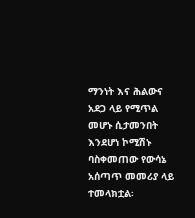ማንነት እና ሕልውና አደጋ ላይ የሚጥል መሆኑ ሲታመንበት እንደሆነ ኮሚሽኑ ባስቀመጠው የውሳኔ አሰጣጥ መመሪያ ላይ ተመላክቷል፡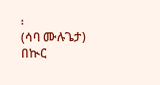፡
(ሳባ ሙሉጌታ)
በኲር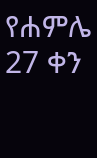የሐምሌ 27 ቀን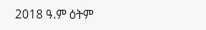2018 ዓ.ም ዕትም